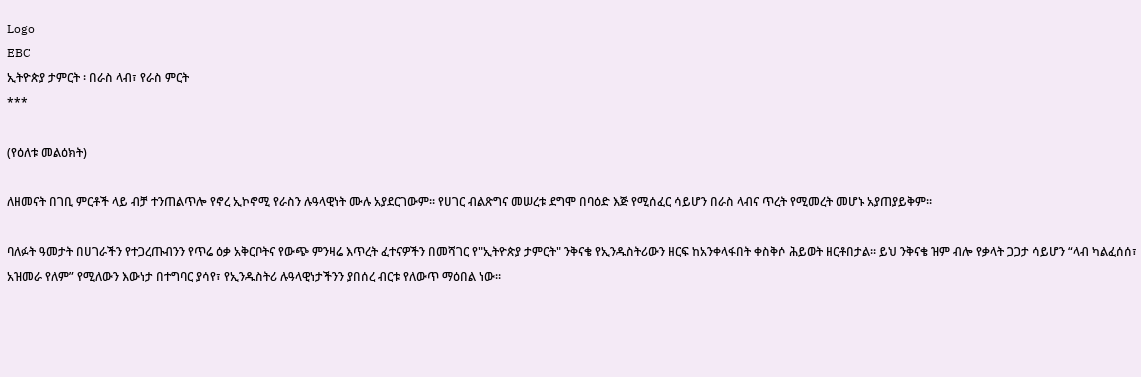Logo
EBC
ኢትዮጵያ ታምርት ፡ በራስ ላብ፣ የራስ ምርት
***

(የዕለቱ መልዕክት)

ለዘመናት በገቢ ምርቶች ላይ ብቻ ተንጠልጥሎ የኖረ ኢኮኖሚ የራስን ሉዓላዊነት ሙሉ አያደርገውም። የሀገር ብልጽግና መሠረቱ ደግሞ በባዕድ እጅ የሚሰፈር ሳይሆን በራስ ላብና ጥረት የሚመረት መሆኑ አያጠያይቅም።

ባለፉት ዓመታት በሀገራችን የተጋረጡብንን የጥሬ ዕቃ አቅርቦትና የውጭ ምንዛሬ እጥረት ፈተናዎችን በመሻገር የ"ኢትዮጵያ ታምርት" ንቅናቄ የኢንዱስትሪውን ዘርፍ ከአንቀላፋበት ቀስቅሶ ሕይወት ዘርቶበታል። ይህ ንቅናቄ ዝም ብሎ የቃላት ጋጋታ ሳይሆን “ላብ ካልፈሰሰ፣ አዝመራ የለም” የሚለውን እውነታ በተግባር ያሳየ፣ የኢንዱስትሪ ሉዓላዊነታችንን ያበሰረ ብርቱ የለውጥ ማዕበል ነው።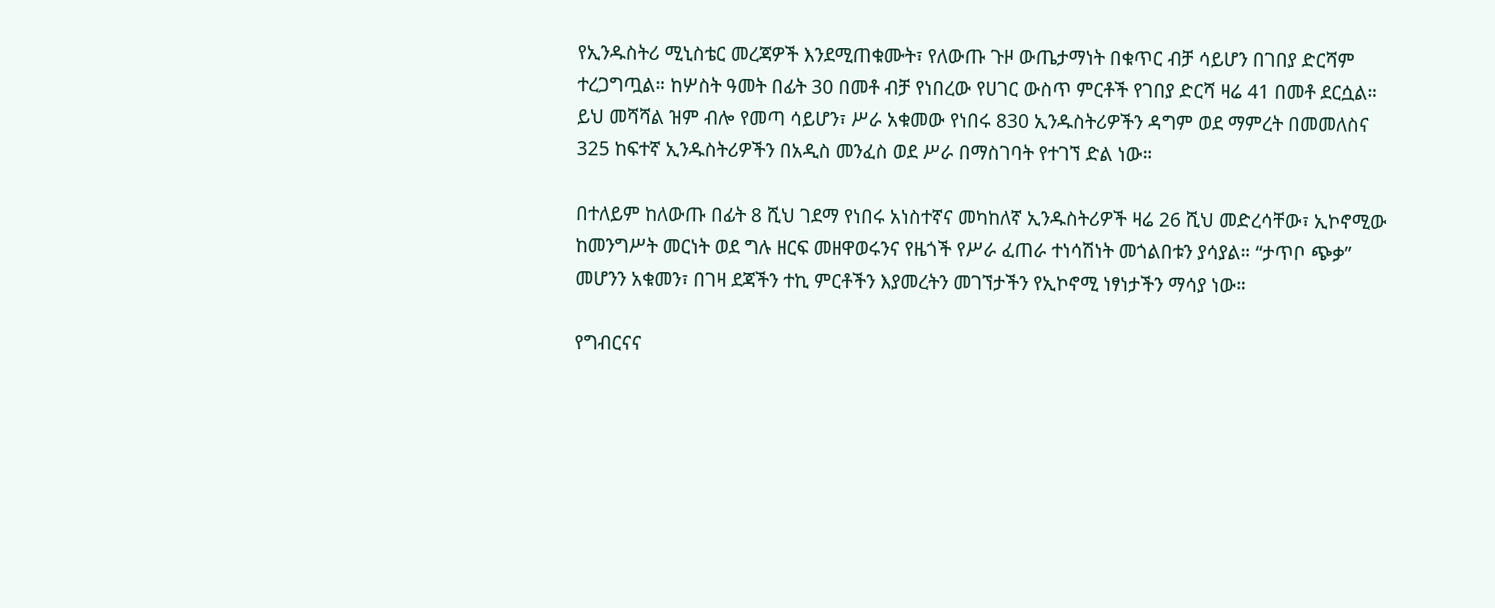የኢንዱስትሪ ሚኒስቴር መረጃዎች እንደሚጠቁሙት፣ የለውጡ ጉዞ ውጤታማነት በቁጥር ብቻ ሳይሆን በገበያ ድርሻም ተረጋግጧል። ከሦስት ዓመት በፊት 30 በመቶ ብቻ የነበረው የሀገር ውስጥ ምርቶች የገበያ ድርሻ ዛሬ 41 በመቶ ደርሷል። ይህ መሻሻል ዝም ብሎ የመጣ ሳይሆን፣ ሥራ አቁመው የነበሩ 830 ኢንዱስትሪዎችን ዳግም ወደ ማምረት በመመለስና 325 ከፍተኛ ኢንዱስትሪዎችን በአዲስ መንፈስ ወደ ሥራ በማስገባት የተገኘ ድል ነው።

በተለይም ከለውጡ በፊት 8 ሺህ ገደማ የነበሩ አነስተኛና መካከለኛ ኢንዱስትሪዎች ዛሬ 26 ሺህ መድረሳቸው፣ ኢኮኖሚው ከመንግሥት መርነት ወደ ግሉ ዘርፍ መዘዋወሩንና የዜጎች የሥራ ፈጠራ ተነሳሽነት መጎልበቱን ያሳያል። “ታጥቦ ጭቃ” መሆንን አቁመን፣ በገዛ ደጃችን ተኪ ምርቶችን እያመረትን መገኘታችን የኢኮኖሚ ነፃነታችን ማሳያ ነው።

የግብርናና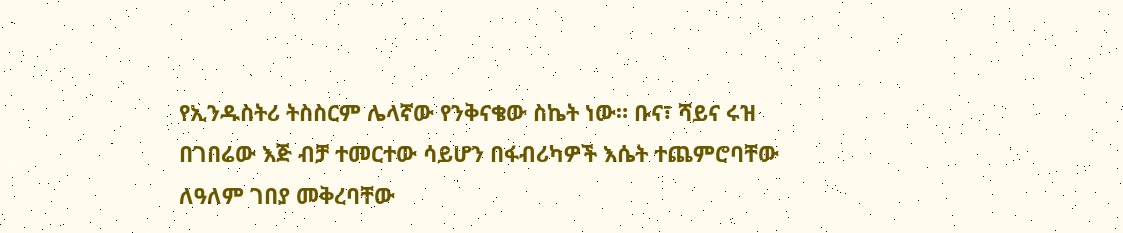የኢንዱስትሪ ትስስርም ሌላኛው የንቅናቄው ስኬት ነው። ቡና፣ ሻይና ሩዝ በገበሬው እጅ ብቻ ተመርተው ሳይሆን በፋብሪካዎች እሴት ተጨምሮባቸው ለዓለም ገበያ መቅረባቸው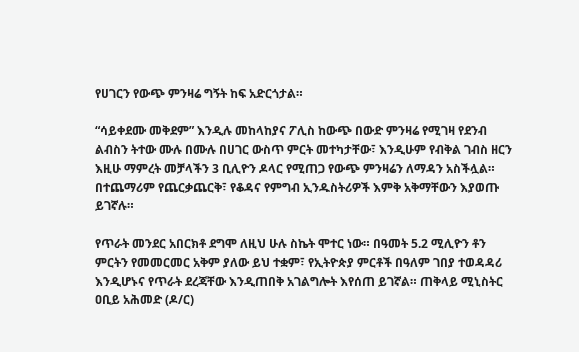የሀገርን የውጭ ምንዛሬ ግኝት ከፍ አድርጎታል።

“ሳይቀደሙ መቅደም” እንዲሉ መከላከያና ፖሊስ ከውጭ በውድ ምንዛሬ የሚገዛ የደንብ ልብስን ትተው ሙሉ በሙሉ በሀገር ውስጥ ምርት መተካታቸው፣ እንዲሁም የብቅል ገብስ ዘርን እዚሁ ማምረት መቻላችን 3 ቢሊዮን ዶላር የሚጠጋ የውጭ ምንዛሬን ለማዳን አስችሏል። በተጨማሪም የጨርቃጨርቅ፣ የቆዳና የምግብ ኢንዱስትሪዎች እምቅ አቅማቸውን እያወጡ ይገኛሉ።

የጥራት መንደር አበርክቶ ደግሞ ለዚህ ሁሉ ስኬት ሞተር ነው። በዓመት 5.2 ሚሊዮን ቶን ምርትን የመመርመር አቅም ያለው ይህ ተቋም፣ የኢትዮጵያ ምርቶች በዓለም ገበያ ተወዳዳሪ እንዲሆኑና የጥራት ደረጃቸው እንዲጠበቅ አገልግሎት እየሰጠ ይገኛል። ጠቅላይ ሚኒስትር ዐቢይ አሕመድ (ዶ/ር)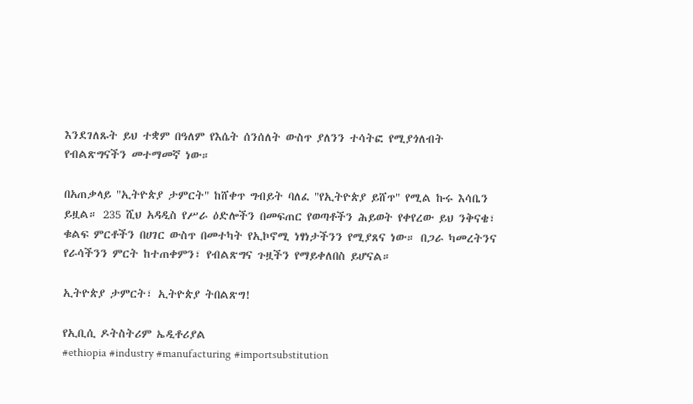እንደገለጹት ይህ ተቋም በዓለም የእሴት ሰንሰለት ውስጥ ያለንን ተሳትፎ የሚያጎለብት የብልጽግናችን መተማመኛ ነው።

በአጠቃላይ "ኢትዮጵያ ታምርት" ከሸቀጥ ግብይት ባለፈ "የኢትዮጵያ ይሸጥ" የሚል ኩሩ እሳቤን ይዟል። 235 ሺህ አዳዲስ የሥራ ዕድሎችን በመፍጠር የወጣቶችን ሕይወት የቀየረው ይህ ንቅናቄ፣ ቁልፍ ምርቶችን በሀገር ውስጥ በመተካት የኢኮኖሚ ነፃነታችንን የሚያጸና ነው። በጋራ ካመረትንና የራሳችንን ምርት ከተጠቀምን፣ የብልጽግና ጉዟችን የማይቀለበስ ይሆናል።

ኢትዮጵያ ታምርት፣ ኢትዮጵያ ትበልጽግ!

የኢቢሲ ዶትስትሪም ኤዲቶሪያል
#ethiopia #industry #manufacturing #importsubstitution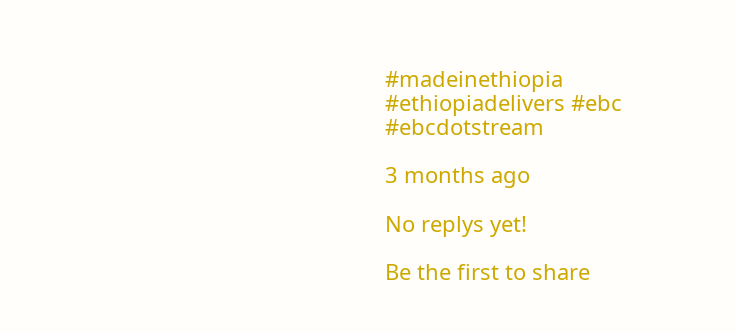#madeinethiopia #ethiopiadelivers #ebc #ebcdotstream

3 months ago

No replys yet!

Be the first to share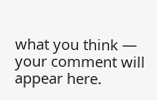what you think — your comment will appear here.